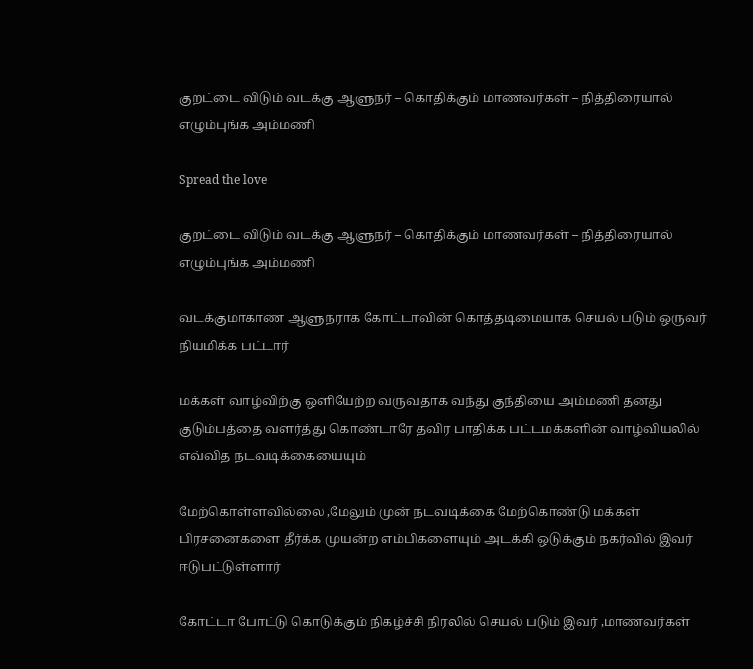குறட்டை விடும் வடக்கு ஆளுநர் – கொதிக்கும் மாணவர்கள் – நித்திரையால் எழும்புங்க அம்மணி

Spread the love

குறட்டை விடும் வடக்கு ஆளுநர் – கொதிக்கும் மாணவர்கள் – நித்திரையால் எழும்புங்க அம்மணி

வடக்குமாகாண ஆளுநராக கோட்டாவின் கொத்தடிமையாக செயல் படும் ஒருவர் நியமிக்க பட்டார்

மக்கள் வாழ்விற்கு ஒளியேற்ற வருவதாக வந்து குந்தியை அம்மணி தனது குடும்பத்தை வளர்த்து கொண்டாரே தவிர பாதிக்க பட்டமக்களின் வாழ்வியலில் எவ்வித நடவடிக்கையையும்

மேற்கொள்ளவில்லை ,மேலும் முன் நடவடிக்கை மேற்கொண்டு மக்கள் பிரசனைகளை தீர்க்க முயன்ற எம்பிகளையும் அடக்கி ஒடுக்கும் நகர்வில் இவர் ஈடுபட்டுள்ளார்

கோட்டா போட்டு கொடுக்கும் நிகழ்ச்சி நிரலில் செயல் படும் இவர் ,மாணவர்கள்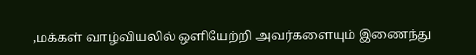,மக்கள் வாழ்வியலில் ஒளியேற்றி அவர்களையும் இணைந்து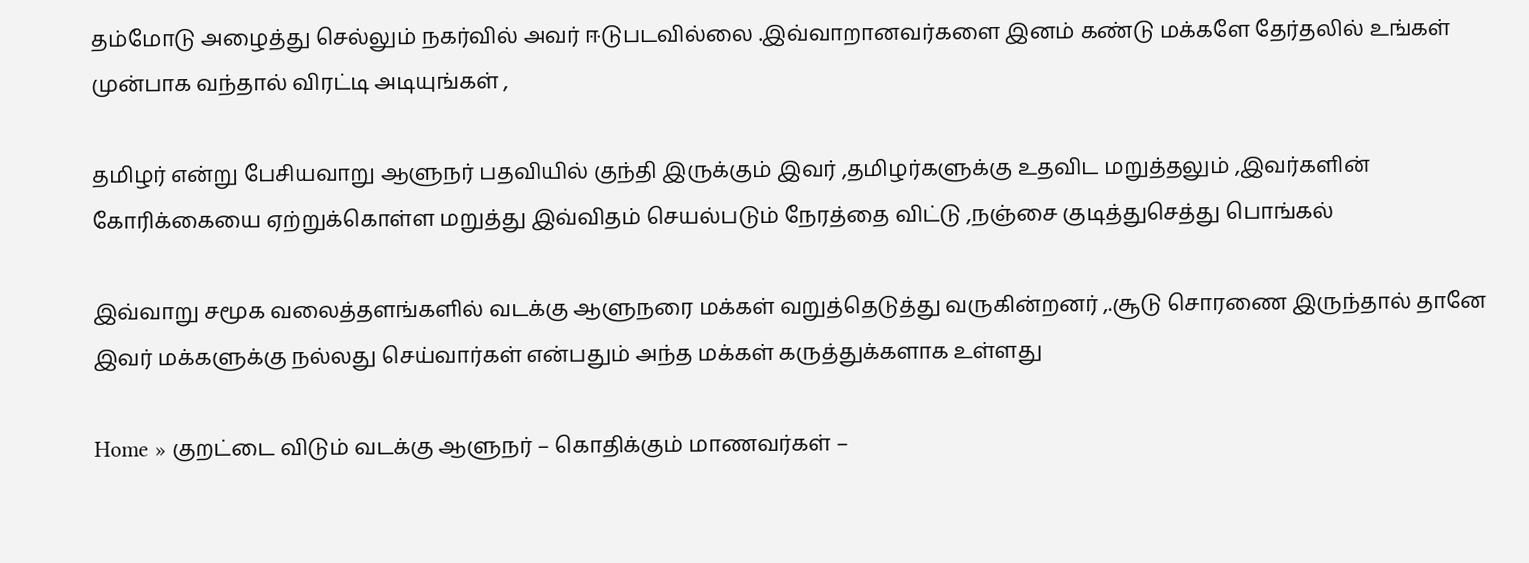தம்மோடு அழைத்து செல்லும் நகர்வில் அவர் ஈடுபடவில்லை .இவ்வாறானவர்களை இனம் கண்டு மக்களே தேர்தலில் உங்கள் முன்பாக வந்தால் விரட்டி அடியுங்கள் ,

தமிழர் என்று பேசியவாறு ஆளுநர் பதவியில் குந்தி இருக்கும் இவர் ,தமிழர்களுக்கு உதவிட மறுத்தலும் ,இவர்களின் கோரிக்கையை ஏற்றுக்கொள்ள மறுத்து இவ்விதம் செயல்படும் நேரத்தை விட்டு ,நஞ்சை குடித்துசெத்து பொங்கல்

இவ்வாறு சமூக வலைத்தளங்களில் வடக்கு ஆளுநரை மக்கள் வறுத்தெடுத்து வருகின்றனர் ,.சூடு சொரணை இருந்தால் தானே இவர் மக்களுக்கு நல்லது செய்வார்கள் என்பதும் அந்த மக்கள் கருத்துக்களாக உள்ளது

Home » குறட்டை விடும் வடக்கு ஆளுநர் – கொதிக்கும் மாணவர்கள் –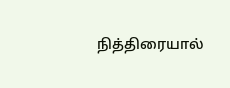நித்திரையால்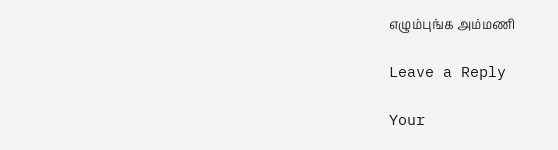எழும்புங்க அம்மணி

Leave a Reply

Your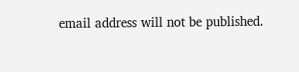email address will not be published.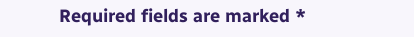Required fields are marked *